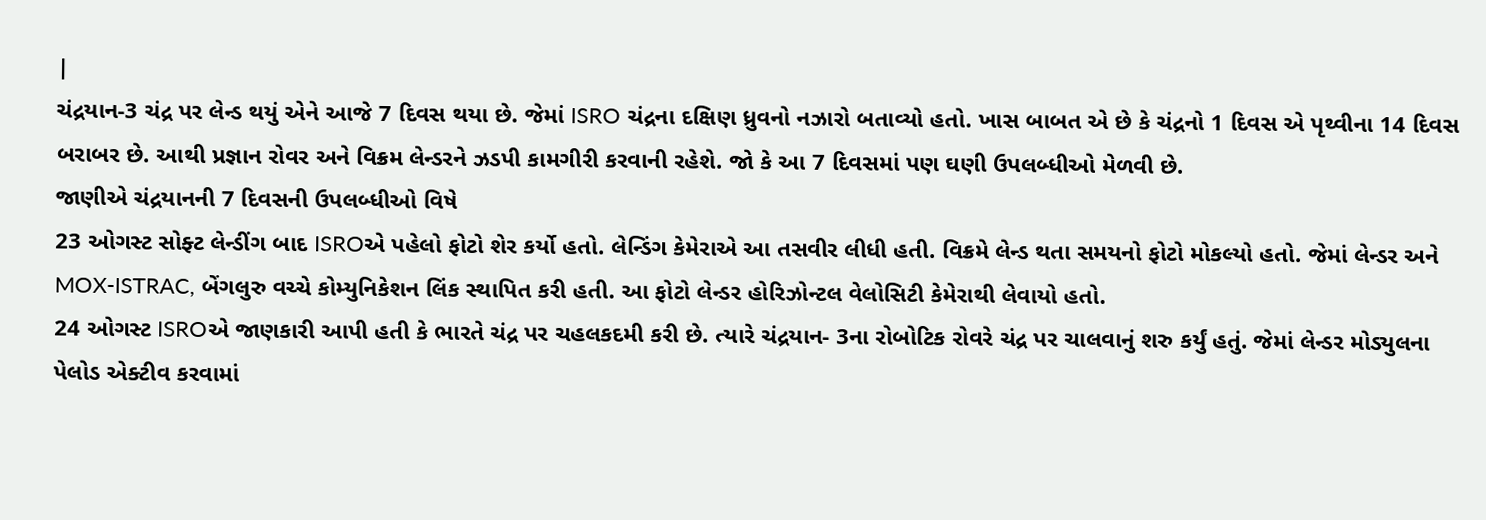|
ચંદ્રયાન-3 ચંદ્ર પર લેન્ડ થયું એને આજે 7 દિવસ થયા છે. જેમાં ISRO ચંદ્રના દક્ષિણ ધ્રુવનો નઝારો બતાવ્યો હતો. ખાસ બાબત એ છે કે ચંદ્રનો 1 દિવસ એ પૃથ્વીના 14 દિવસ બરાબર છે. આથી પ્રજ્ઞાન રોવર અને વિક્રમ લેન્ડરને ઝડપી કામગીરી કરવાની રહેશે. જો કે આ 7 દિવસમાં પણ ઘણી ઉપલબ્ધીઓ મેળવી છે.
જાણીએ ચંદ્રયાનની 7 દિવસની ઉપલબ્ધીઓ વિષે
23 ઓગસ્ટ સોફ્ટ લેન્ડીંગ બાદ ISROએ પહેલો ફોટો શેર કર્યો હતો. લેન્ડિંગ કેમેરાએ આ તસવીર લીધી હતી. વિક્રમે લેન્ડ થતા સમયનો ફોટો મોકલ્યો હતો. જેમાં લેન્ડર અને MOX-ISTRAC, બેંગલુરુ વચ્ચે કોમ્યુનિકેશન લિંક સ્થાપિત કરી હતી. આ ફોટો લેન્ડર હોરિઝોન્ટલ વેલોસિટી કેમેરાથી લેવાયો હતો.
24 ઓગસ્ટ ISROએ જાણકારી આપી હતી કે ભારતે ચંદ્ર પર ચહલકદમી કરી છે. ત્યારે ચંદ્રયાન- 3ના રોબોટિક રોવરે ચંદ્ર પર ચાલવાનું શરુ કર્યું હતું. જેમાં લેન્ડર મોડ્યુલના પેલોડ એક્ટીવ કરવામાં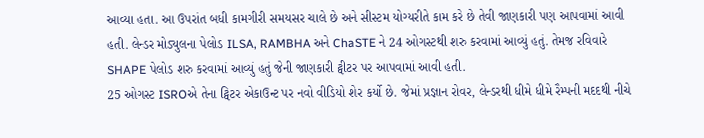આવ્યા હતા. આ ઉપરાંત બધી કામગીરી સમયસર ચાલે છે અને સીસ્ટમ યોગ્યરીતે કામ કરે છે તેવી જાણકારી પણ આપવામાં આવી હતી. લેન્ડર મોડ્યુલના પેલોડ ILSA, RAMBHA અને ChaSTE ને 24 ઓગસ્ટથી શરુ કરવામાં આવ્યું હતું. તેમજ રવિવારે SHAPE પેલોડ શરુ કરવામાં આવ્યું હતું જેની જાણકારી ટ્વીટર પર આપવામાં આવી હતી.
25 ઓગસ્ટ ISROએ તેના ટ્વિટર એકાઉન્ટ પર નવો વીડિયો શેર કર્યો છે. જેમાં પ્રજ્ઞાન રોવર, લેન્ડરથી ધીમે ધીમે રૈમ્પની મદદથી નીચે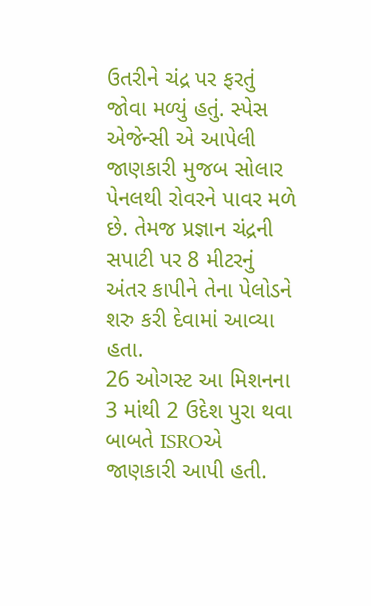ઉતરીને ચંદ્ર પર ફરતું જોવા મળ્યું હતું. સ્પેસ એજેન્સી એ આપેલી જાણકારી મુજબ સોલાર પેનલથી રોવરને પાવર મળે છે. તેમજ પ્રજ્ઞાન ચંદ્રની સપાટી પર 8 મીટરનું અંતર કાપીને તેના પેલોડને શરુ કરી દેવામાં આવ્યા હતા.
26 ઓગસ્ટ આ મિશનના 3 માંથી 2 ઉદેશ પુરા થવા બાબતે ISROએ જાણકારી આપી હતી.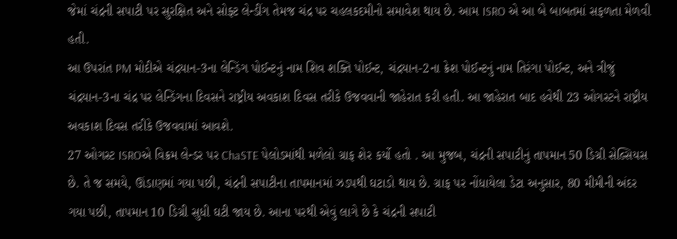જેમાં ચંદ્રની સપાટી પર સુરક્ષિત અને સોફ્ટ લેન્ડીંગ તેમજ ચંદ્ર પર ચહલકદમીનો સમાવેશ થાય છે. આમ ISRO એ આ બે બાબતમાં સફળતા મેળવી હતી.
આ ઉપરાંત PM મોદીએ ચંદ્રયાન-3ના લેન્ડિંગ પોઈન્ટનું નામ શિવ શક્તિ પોઈન્ટ, ચંદ્રયાન-2ના ક્રેશ પોઈન્ટનું નામ તિરંગા પોઈન્ટ, અને ત્રીજું ચંદ્રયાન-3ના ચંદ્ર પર લેન્ડિંગના દિવસને રાષ્ટ્રીય અવકાશ દિવસ તરીકે ઉજવવાની જાહેરાત કરી હતી. આ જાહેરાત બાદ હવેથી 23 ઓગસ્ટને રાષ્ટ્રીય અવકાશ દિવસ તરીકે ઉજવવામાં આવશે.
27 ઓગસ્ટ ISROએ વિક્રમ લેન્ડર પર ChaSTE પેલોડમાંથી મળેલો ગ્રાફ શેર કર્યો હતો . આ મુજબ, ચંદ્રની સપાટીનું તાપમાન 50 ડિગ્રી સેલ્સિયસ છે. તે જ સમયે, ઊંડાણમાં ગયા પછી, ચંદ્રની સપાટીના તાપમાનમાં ઝડપથી ઘટાડો થાય છે. ગ્રાફ પર નોંધાયેલા ડેટા અનુસાર, 80 મીમીની અંદર ગયા પછી, તાપમાન 10 ડિગ્રી સુધી ઘટી જાય છે. આના પરથી એવું લાગે છે કે ચંદ્રની સપાટી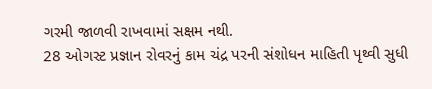ગરમી જાળવી રાખવામાં સક્ષમ નથી.
28 ઓગસ્ટ પ્રજ્ઞાન રોવરનું કામ ચંદ્ર પરની સંશોધન માહિતી પૃથ્વી સુધી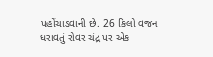પહોંચાડવાની છે. 26 કિલો વજન ધરાવતું રોવર ચંદ્ર પર એક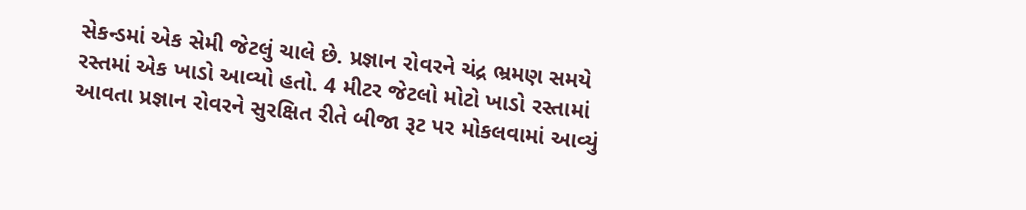સેકન્ડમાં એક સેમી જેટલું ચાલે છે. પ્રજ્ઞાન રોવરને ચંદ્ર ભ્રમણ સમયે રસ્તમાં એક ખાડો આવ્યો હતો. 4 મીટર જેટલો મોટો ખાડો રસ્તામાં આવતા પ્રજ્ઞાન રોવરને સુરક્ષિત રીતે બીજા રૂટ પર મોકલવામાં આવ્યું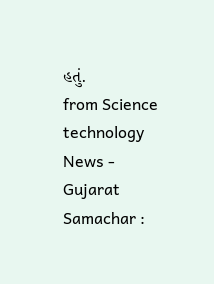હતું.
from Science technology News - Gujarat Samachar :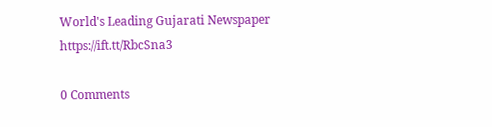World's Leading Gujarati Newspaper https://ift.tt/RbcSna3

0 Comments